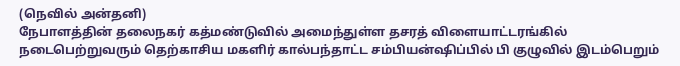(நெவில் அன்தனி)
நேபாளத்தின் தலைநகர் கத்மண்டுவில் அமைந்துள்ள தசரத் விளையாட்டரங்கில் நடைபெற்றுவரும் தெற்காசிய மகளிர் கால்பந்தாட்ட சம்பியன்ஷிப்பில் பி குழுவில் இடம்பெறும்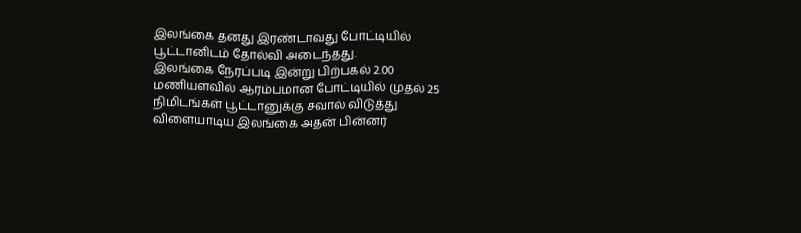இலங்கை தனது இரண்டாவது போட்டியில் பூட்டானிடம் தோல்வி அடைந்தது.
இலங்கை நேரப்படி இன்று பிற்பகல் 2.00 மணியளவில் ஆரம்பமான போட்டியில் முதல் 25 நிமிடங்கள் பூட்டானுக்கு சவால் விடுத்து விளையாடிய இலங்கை அதன் பின்னர்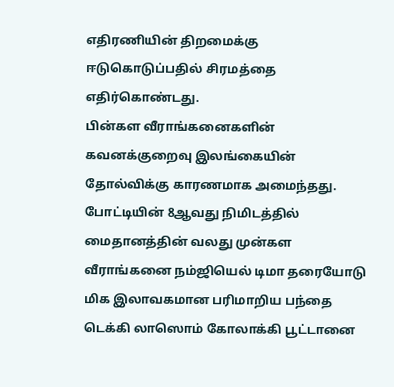எதிரணியின் திறமைக்கு ஈடுகொடுப்பதில் சிரமத்தை எதிர்கொண்டது.
பின்கள வீராங்கனைகளின் கவனக்குறைவு இலங்கையின் தோல்விக்கு காரணமாக அமைந்தது.
போட்டியின் 8ஆவது நிமிடத்தில் மைதானத்தின் வலது முன்கள வீராங்கனை நம்ஜியெல் டிமா தரையோடு மிக இலாவகமான பரிமாறிய பந்தை டெக்கி லாஸொம் கோலாக்கி பூட்டானை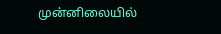முன்னிலையில்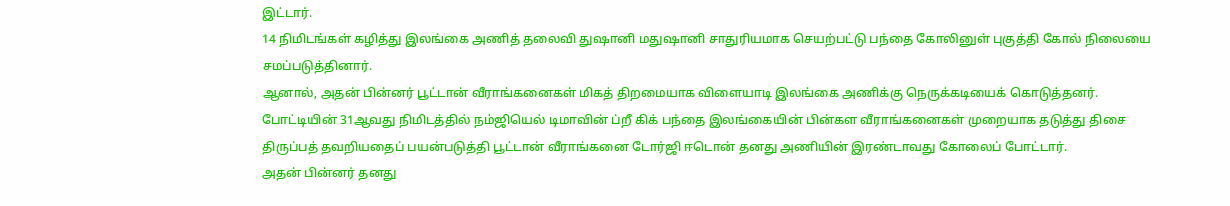இட்டார்.
14 நிமிடங்கள் கழித்து இலங்கை அணித் தலைவி துஷானி மதுஷானி சாதுரியமாக செயற்பட்டு பந்தை கோலினுள் புகுத்தி கோல் நிலையை சமப்படுத்தினார்.
ஆனால், அதன் பின்னர் பூட்டான் வீராங்கனைகள் மிகத் திறமையாக விளையாடி இலங்கை அணிக்கு நெருக்கடியைக் கொடுத்தனர்.
போட்டியின் 31ஆவது நிமிடத்தில் நம்ஜியெல் டிமாவின் ப்றீ கிக் பந்தை இலங்கையின் பின்கள வீராங்கனைகள் முறையாக தடுத்து திசை திருப்பத் தவறியதைப் பயன்படுத்தி பூட்டான் வீராங்கனை டோர்ஜி ஈடொன் தனது அணியின் இரண்டாவது கோலைப் போட்டார்.
அதன் பின்னர் தனது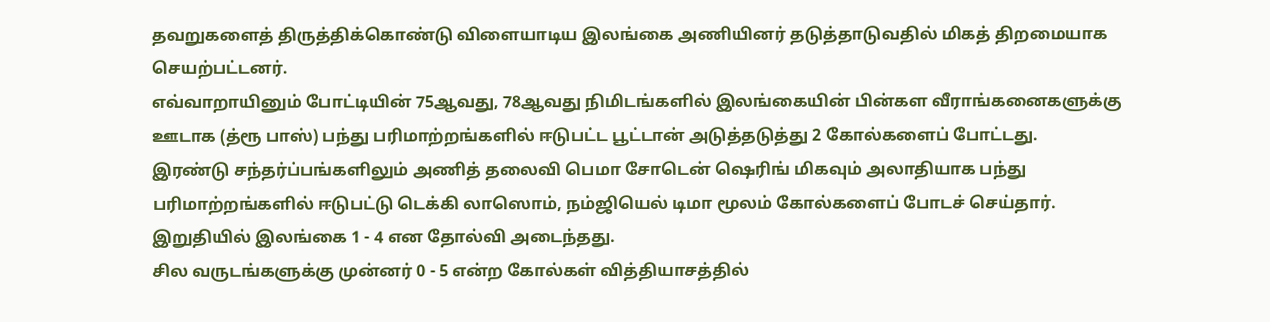தவறுகளைத் திருத்திக்கொண்டு விளையாடிய இலங்கை அணியினர் தடுத்தாடுவதில் மிகத் திறமையாக செயற்பட்டனர்.
எவ்வாறாயினும் போட்டியின் 75ஆவது, 78ஆவது நிமிடங்களில் இலங்கையின் பின்கள வீராங்கனைகளுக்கு ஊடாக (த்ரூ பாஸ்) பந்து பரிமாற்றங்களில் ஈடுபட்ட பூட்டான் அடுத்தடுத்து 2 கோல்களைப் போட்டது.
இரண்டு சந்தர்ப்பங்களிலும் அணித் தலைவி பெமா சோடென் ஷெரிங் மிகவும் அலாதியாக பந்து பரிமாற்றங்களில் ஈடுபட்டு டெக்கி லாஸொம், நம்ஜியெல் டிமா மூலம் கோல்களைப் போடச் செய்தார்.
இறுதியில் இலங்கை 1 - 4 என தோல்வி அடைந்தது.
சில வருடங்களுக்கு முன்னர் 0 - 5 என்ற கோல்கள் வித்தியாசத்தில்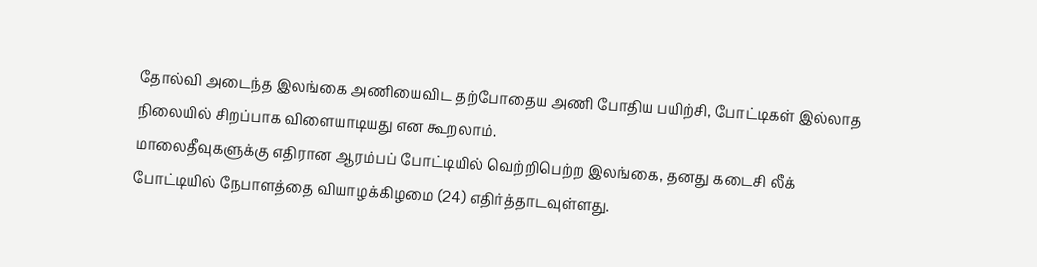தோல்வி அடைந்த இலங்கை அணியைவிட தற்போதைய அணி போதிய பயிற்சி, போட்டிகள் இல்லாத நிலையில் சிறப்பாக விளையாடியது என கூறலாம்.
மாலைதீவுகளுக்கு எதிரான ஆரம்பப் போட்டியில் வெற்றிபெற்ற இலங்கை, தனது கடைசி லீக் போட்டியில் நேபாளத்தை வியாழக்கிழமை (24) எதிர்த்தாடவுள்ளது.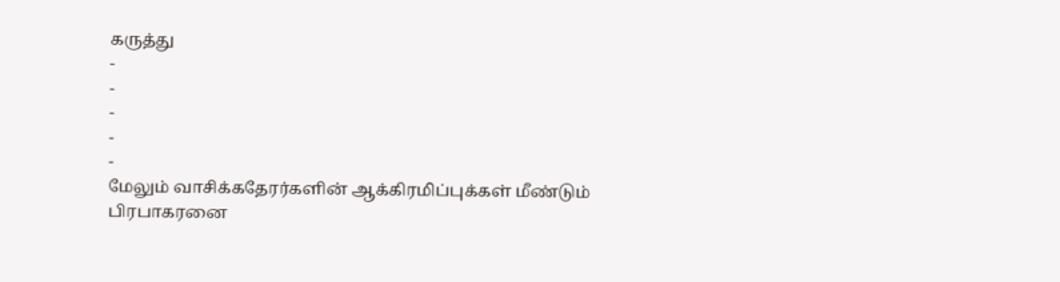கருத்து
-
-
-
-
-
மேலும் வாசிக்கதேரர்களின் ஆக்கிரமிப்புக்கள் மீண்டும் பிரபாகரனை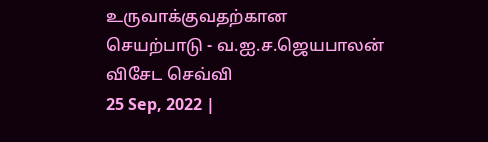உருவாக்குவதற்கான செயற்பாடு - வ.ஐ.ச.ஜெயபாலன் விசேட செவ்வி
25 Sep, 2022 |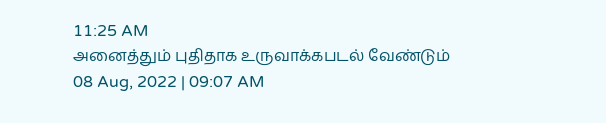11:25 AM
அனைத்தும் புதிதாக உருவாக்கபடல் வேண்டும்
08 Aug, 2022 | 09:07 AM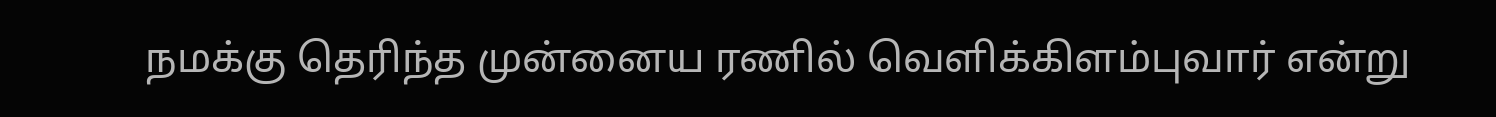நமக்கு தெரிந்த முன்னைய ரணில் வெளிக்கிளம்புவார் என்று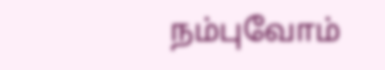நம்புவோம்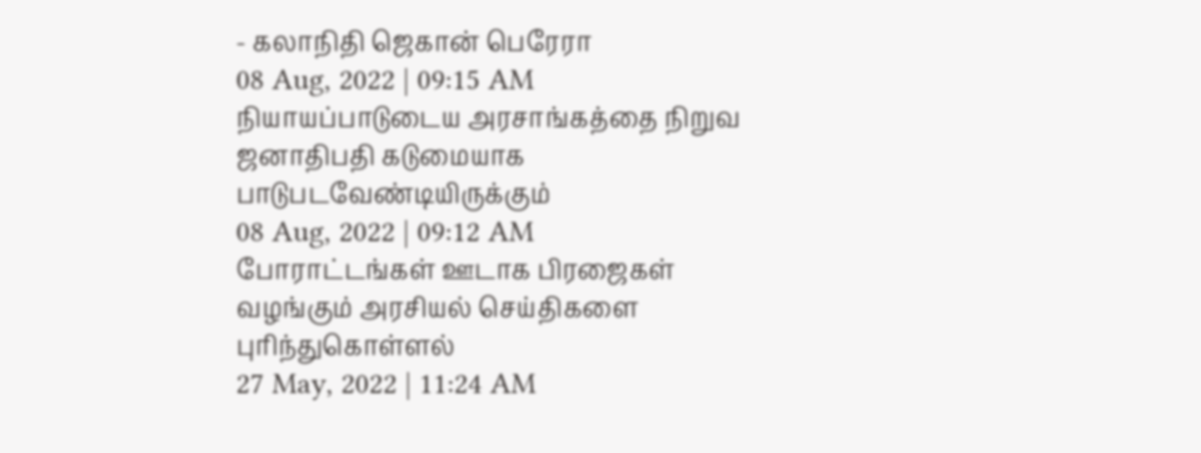- கலாநிதி ஜெகான் பெரேரா
08 Aug, 2022 | 09:15 AM
நியாயப்பாடுடைய அரசாங்கத்தை நிறுவ ஜனாதிபதி கடுமையாக பாடுபடவேண்டியிருக்கும்
08 Aug, 2022 | 09:12 AM
போராட்டங்கள் ஊடாக பிரஜைகள் வழங்கும் அரசியல் செய்திகளை புரிந்துகொள்ளல்
27 May, 2022 | 11:24 AM